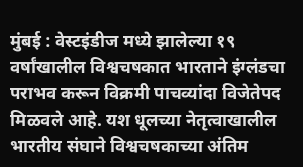मुंबई : वेस्टइंडीज मध्ये झालेल्या १९ वर्षांखालील विश्वचषकात भारताने इंग्लंडचा पराभव करून विक्रमी पाचव्यांदा विजेतेपद मिळवले आहे. यश धूलच्या नेतृत्वाखालील भारतीय संघाने विश्वचषकाच्या अंतिम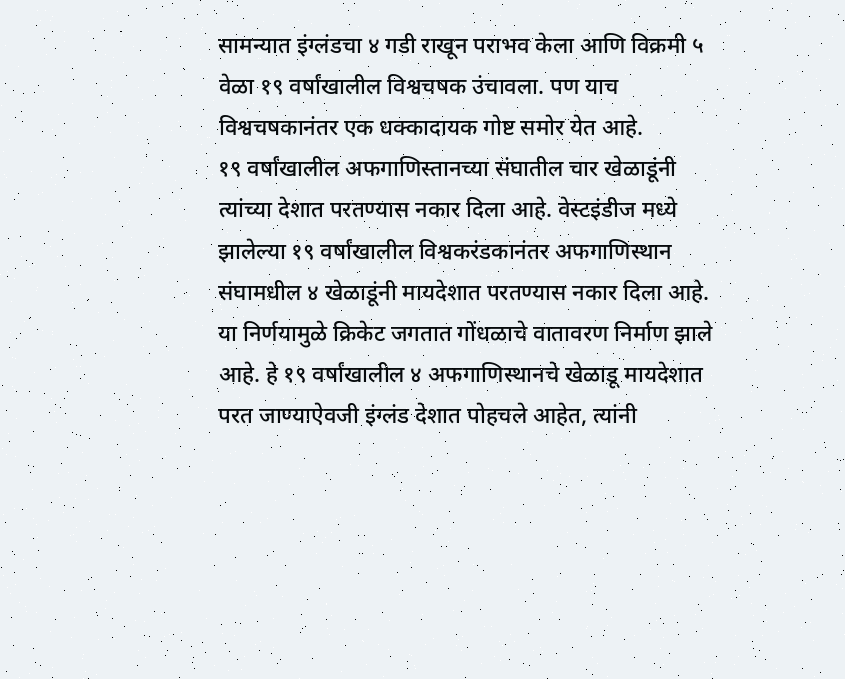सामन्यात इंग्लंडचा ४ गडी राखून पराभव केला आणि विक्रमी ५ वेळा १९ वर्षांखालील विश्वचषक उंचावला. पण याच विश्वचषकानंतर एक धक्कादायक गोष्ट समोर येत आहे.
१९ वर्षांखालील अफगाणिस्तानच्या संघातील चार खेळाडूंनी त्यांच्या देशात परतण्यास नकार दिला आहे. वेस्टइंडीज मध्ये झालेल्या १९ वर्षांखालील विश्वकरंडकानंतर अफगाणिस्थान संघामधील ४ खेळाडूंनी मायदेशात परतण्यास नकार दिला आहे. या निर्णयामुळे क्रिकेट जगतात गोंधळाचे वातावरण निर्माण झाले आहे. हे १९ वर्षांखालील ४ अफगाणिस्थानचे खेळाडू मायदेशात परत जाण्याऐवजी इंग्लंड देशात पोहचले आहेत, त्यांनी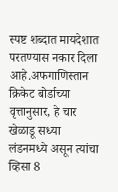स्पष्ट शब्दात मायदेशात परतण्यास नकार दिला आहे.अफगाणिस्तान क्रिकेट बोर्डाच्या वृत्तानुसार, हे चार खेळाडू सध्या लंडनमध्ये असून त्यांचा व्हिसा 8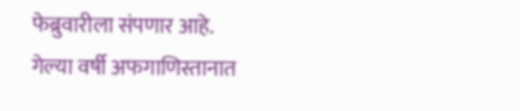फेब्रुवारीला संपणार आहे.
गेल्या वर्षी अफगाणिस्तानात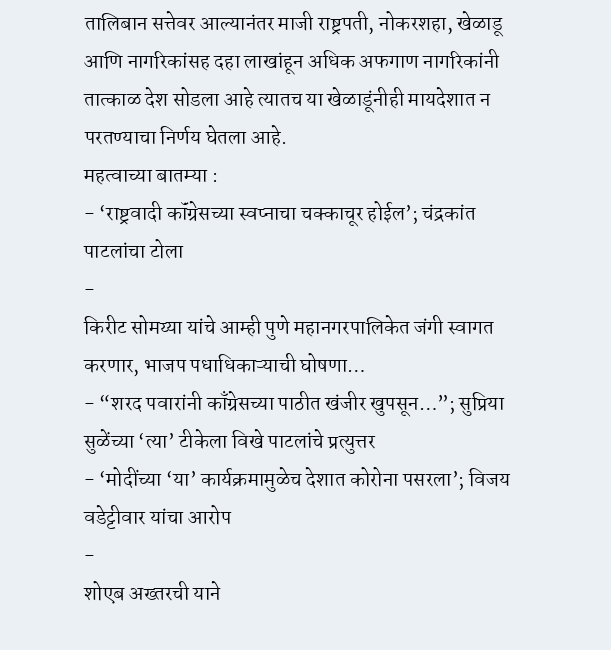तालिबान सत्तेवर आल्यानंतर माजी राष्ट्रपती, नोकरशहा, खेळाडू आणि नागरिकांसह दहा लाखांहून अधिक अफगाण नागरिकांनी तात्काळ देश सोडला आहे त्यातच या खेळाडूंनीही मायदेशात न परतण्याचा निर्णय घेतला आहे.
महत्वाच्या बातम्या :
- ‘राष्ट्रवादी कॉंग्रेसच्या स्वप्नाचा चक्काचूर होईल’; चंद्रकांत पाटलांचा टोला
-
किरीट सोमय्या यांचे आम्ही पुणे महानगरपालिकेत जंगी स्वागत करणार, भाजप पधाधिकाऱ्याची घोषणा…
- “शरद पवारांनी काँग्रेसच्या पाठीत खंजीर खुपसून…”; सुप्रिया सुळेंच्या ‘त्या’ टीकेला विखे पाटलांचे प्रत्युत्तर
- ‘मोदींच्या ‘या’ कार्यक्रमामुळेच देशात कोरोना पसरला’; विजय वडेट्टीवार यांचा आरोप
-
शोएब अख्तरची याने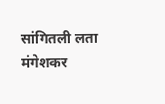सांगितली लता मंगेशकर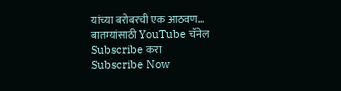यांच्या बरोबरची एक आठवण…
बातम्यांसाठी YouTube चॅनेल Subscribe करा
Subscribe Now